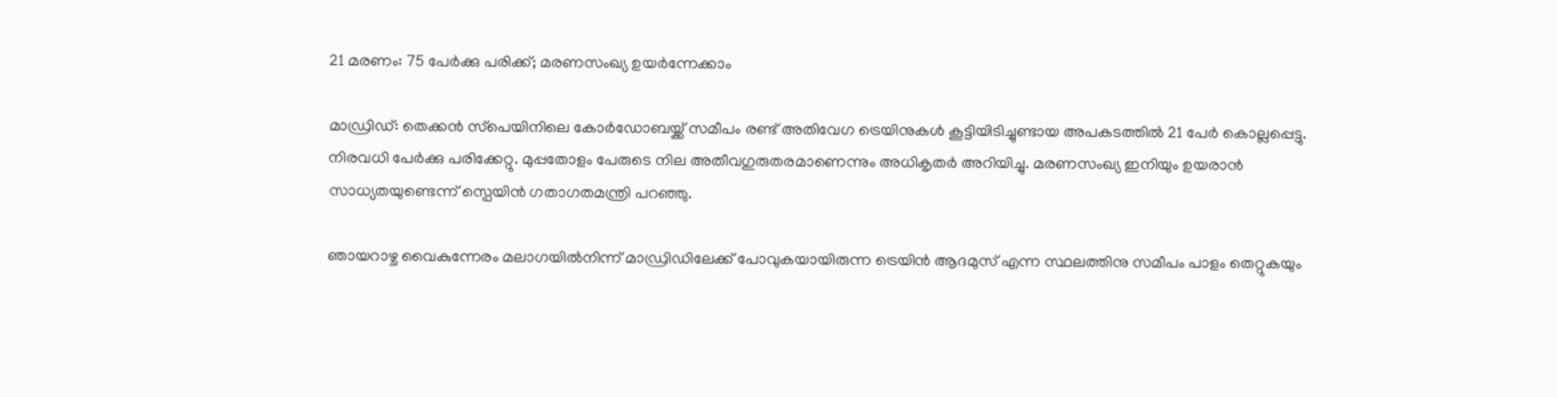21 മരണം: 75 പേർക്കു പരിക്ക്; മരണസംഖ്യ ഉയർന്നേക്കാം

മാഡ്രിഡ്: തെക്കൻ സ്‌പെയിനിലെ കോർഡോബയ്ക്ക് സമീപം രണ്ട് അതിവേഗ ട്രെയിനുകൾ കൂട്ടിയിടിച്ചുണ്ടായ അപകടത്തിൽ 21 പേർ കൊല്ലപ്പെട്ടു. നിരവധി പേർക്കു പരിക്കേറ്റു. മുപ്പതോളം പേരുടെ നില അതീവഗുരുതരമാണെന്നും അധികൃതർ അറിയിച്ചു. മരണസംഖ്യ ഇനിയും ഉയരാൻ സാധ്യതയുണ്ടെന്ന് സ്പെയിൻ ഗതാഗതമന്ത്രി പറഞ്ഞു.

ഞായറാഴ്ച വൈകുന്നേരം മലാഗയിൽനിന്ന് മാഡ്രിഡിലേക്ക് പോവുകയായിരുന്ന ട്രെയിൻ ആദമുസ് എന്ന സ്ഥലത്തിനു സമീപം പാളം തെറ്റുകയും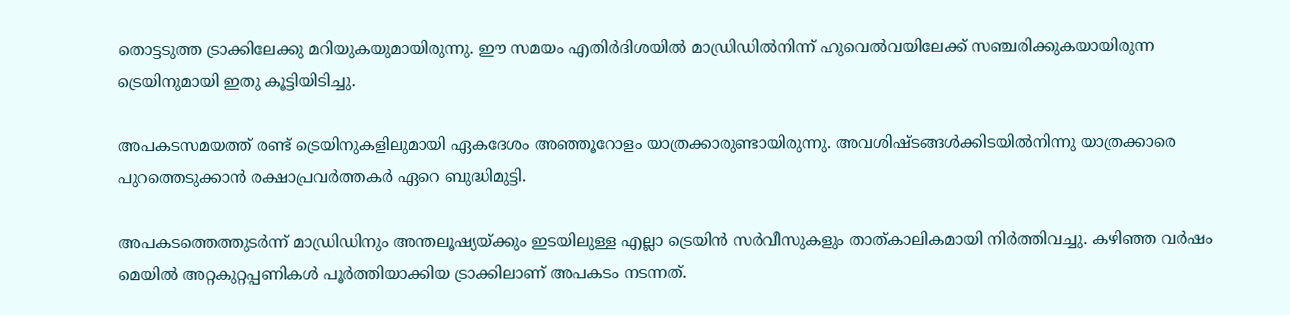തൊട്ടടുത്ത ട്രാക്കിലേക്കു മറിയുകയുമായിരുന്നു. ഈ സമയം എതിർദിശയിൽ മാഡ്രിഡിൽനിന്ന് ഹുവെൽവയിലേക്ക് സഞ്ചരിക്കുകയായിരുന്ന ട്രെയിനുമായി ഇതു കൂട്ടിയിടിച്ചു.

അപകടസമയത്ത് രണ്ട് ട്രെയിനുകളിലുമായി ഏകദേശം അഞ്ഞൂറോളം യാത്രക്കാരുണ്ടായിരുന്നു. അവശിഷ്ടങ്ങൾക്കിടയിൽനിന്നു ‍യാത്രക്കാരെ പുറത്തെടുക്കാൻ രക്ഷാപ്രവർത്തകർ ഏറെ ബുദ്ധിമുട്ടി.

അപകടത്തെത്തുടർന്ന് മാഡ്രിഡിനും അന്തലൂഷ്യയ്ക്കും ഇടയിലുള്ള എല്ലാ ട്രെയിൻ സർവീസുകളും താത്കാലികമായി നിർത്തിവച്ചു. കഴിഞ്ഞ വർഷം മെയിൽ അറ്റകുറ്റപ്പണികൾ പൂർത്തിയാക്കിയ ട്രാക്കിലാണ് അപകടം നടന്നത്.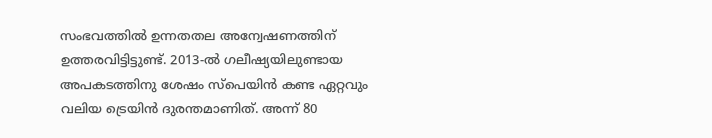സംഭവത്തിൽ ഉന്നതതല അന്വേഷണത്തിന് ഉത്തരവിട്ടിട്ടുണ്ട്. 2013-ൽ ഗലീഷ്യയിലുണ്ടായ അപകടത്തിനു ശേഷം സ്‌പെയിൻ കണ്ട ഏറ്റവും വലിയ ട്രെയിൻ ദുരന്തമാണിത്. അന്ന് 80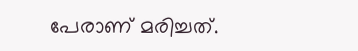പേരാണ് മരിച്ചത്.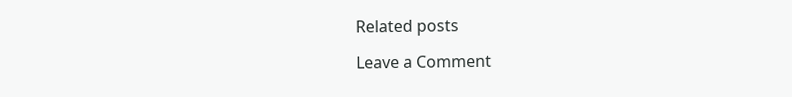Related posts

Leave a Comment